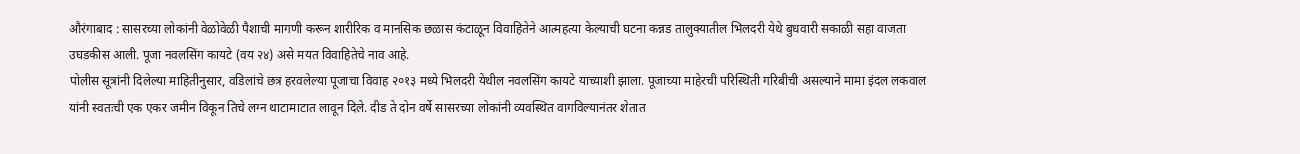औरंगाबाद : सासरच्या लोकांनी वेळोवेळी पैशाची मागणी करून शारीरिक व मानसिक छळास कंटाळून विवाहितेने आत्महत्या केल्याची घटना कन्नड तालुक्यातील भिलदरी येथे बुधवारी सकाळी सहा वाजता उघडकीस आली. पूजा नवलसिंग कायटे (वय २४) असे मयत विवाहितेचे नाव आहे.
पोलीस सूत्रांनी दिलेल्या माहितीनुसार, वडिलांचे छत्र हरवलेल्या पूजाचा विवाह २०१३ मध्ये भिलदरी येथील नवलसिंग कायटे याच्याशी झाला. पूजाच्या माहेरची परिस्थिती गरिबीची असल्याने मामा इंदल लकवाल यांनी स्वतःची एक एकर जमीन विकून तिचे लग्न थाटामाटात लावून दिले. दीड ते दोन वर्षे सासरच्या लोकांनी व्यवस्थित वागविल्यानंतर शेतात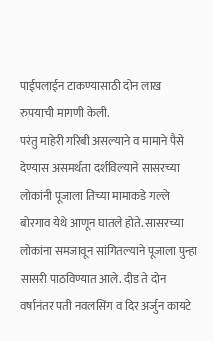पाईपलाईन टाकण्यासाठी दोन लाख रुपयाची मागणी केली.
परंतु माहेरी गरिबी असल्याने व मामाने पैसे देण्यास असमर्थता दर्शविल्याने सासरच्या लोकांनी पूजाला तिच्या मामाकडे गल्ले बोरगाव येथे आणून घातले होते. सासरच्या लोकांना समजावून सांगितल्याने पूजाला पुन्हा सासरी पाठविण्यात आले. दीड ते दोन वर्षानंतर पती नवलसिंग व दिर अर्जुन कायटे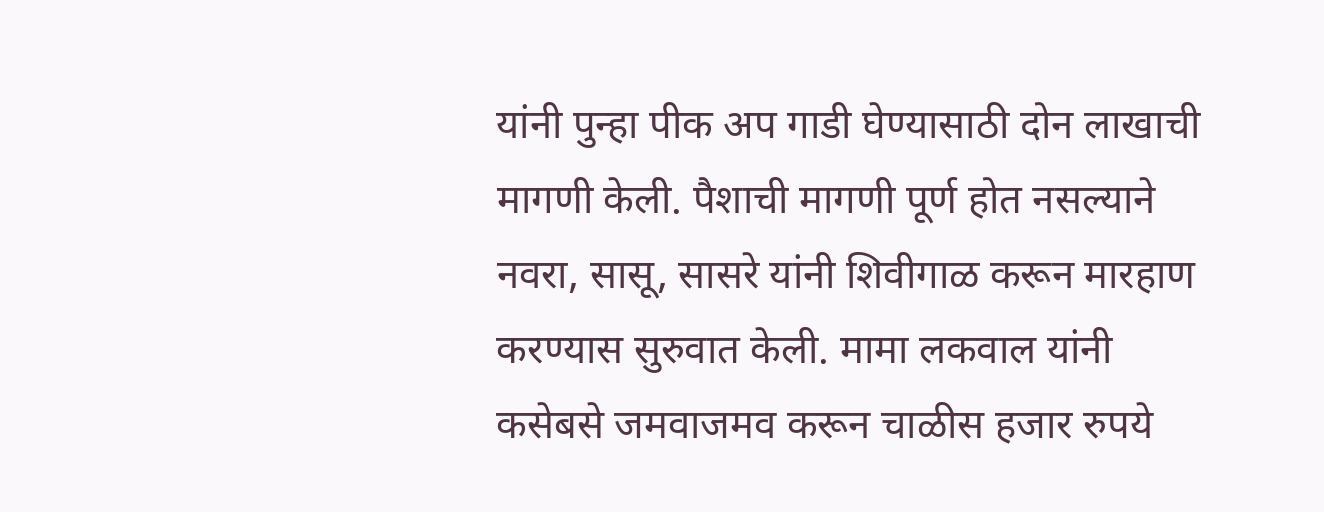यांनी पुन्हा पीक अप गाडी घेण्यासाठी दोन लाखाची मागणी केली. पैशाची मागणी पूर्ण होत नसल्याने नवरा, सासू, सासरे यांनी शिवीगाळ करून मारहाण करण्यास सुरुवात केली. मामा लकवाल यांनी कसेबसे जमवाजमव करून चाळीस हजार रुपये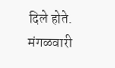दिले होते.
मंगळवारी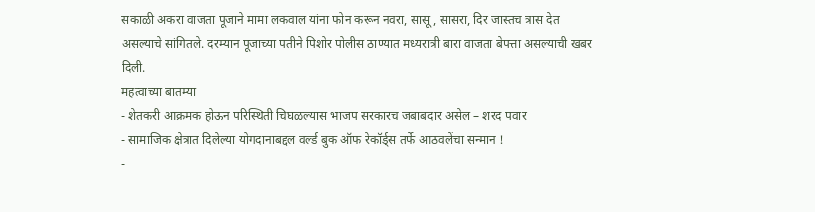सकाळी अकरा वाजता पूजाने मामा लकवाल यांना फोन करून नवरा, सासू, सासरा, दिर जास्तच त्रास देत असल्याचे सांगितले. दरम्यान पूजाच्या पतीने पिशोर पोलीस ठाण्यात मध्यरात्री बारा वाजता बेपत्ता असल्याची खबर दिली.
महत्वाच्या बातम्या
- शेतकरी आक्रमक होऊन परिस्थिती चिघळल्यास भाजप सरकारच जबाबदार असेल – शरद पवार
- सामाजिक क्षेत्रात दिलेल्या योगदानाबद्दल वर्ल्ड बुक ऑफ रेकॉर्ड्स तर्फे आठवलेंचा सन्मान !
-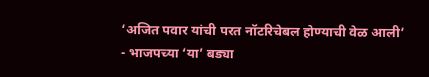‘अजित पवार यांची परत नॉटरिचेबल होण्याची वेळ आली’
- भाजपच्या ‘या’ बड्या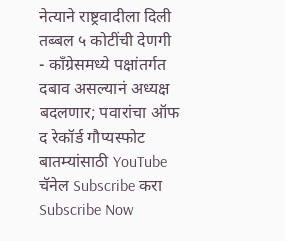नेत्याने राष्ट्रवादीला दिली तब्बल ५ कोटींची देणगी
- काँग्रेसमध्ये पक्षांतर्गत दबाव असल्यानं अध्यक्ष बदलणार; पवारांचा ऑफ द रेकॉर्ड गौप्यस्फोट
बातम्यांसाठी YouTube चॅनेल Subscribe करा
Subscribe Now